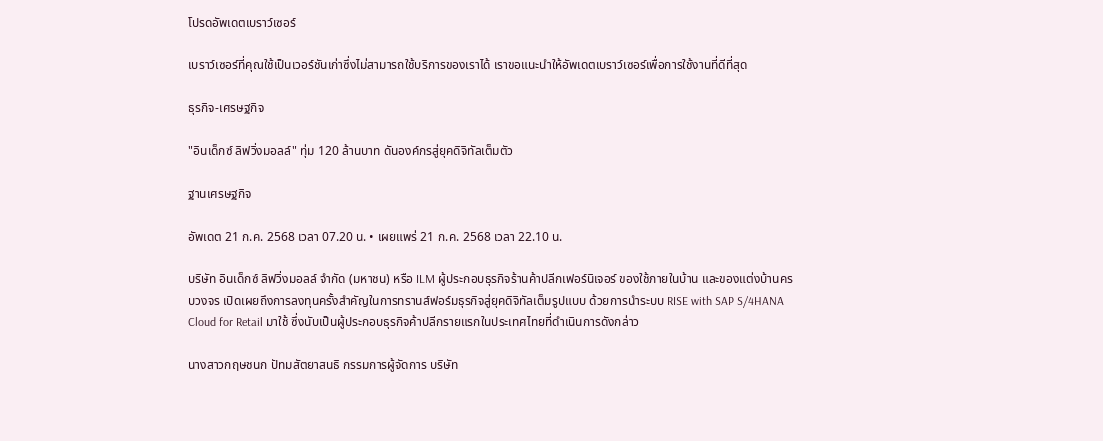โปรดอัพเดตเบราว์เซอร์

เบราว์เซอร์ที่คุณใช้เป็นเวอร์ชันเก่าซึ่งไม่สามารถใช้บริการของเราได้ เราขอแนะนำให้อัพเดตเบราว์เซอร์เพื่อการใช้งานที่ดีที่สุด

ธุรกิจ-เศรษฐกิจ

"อินเด็กซ์ ลิฟวิ่งมอลล์" ทุ่ม 120 ล้านบาท ดันองค์กรสู่ยุคดิจิทัลเต็มตัว

ฐานเศรษฐกิจ

อัพเดต 21 ก.ค. 2568 เวลา 07.20 น. • เผยแพร่ 21 ก.ค. 2568 เวลา 22.10 น.

บริษัท อินเด็กซ์ ลิฟวิ่งมอลล์ จำกัด (มหาชน) หรือ ILM ผู้ประกอบธุรกิจร้านค้าปลีกเฟอร์นิเจอร์ ของใช้ภายในบ้าน และของแต่งบ้านครบวงจร เปิดเผยถึงการลงทุนครั้งสำคัญในการทรานส์ฟอร์มธุรกิจสู่ยุคดิจิทัลเต็มรูปแบบ ด้วยการนำระบบ RISE with SAP S/4HANA Cloud for Retail มาใช้ ซึ่งนับเป็นผู้ประกอบธุรกิจค้าปลีกรายแรกในประเทศไทยที่ดำเนินการดังกล่าว

นางสาวกฤษชนก ปัทมสัตยาสนธิ กรรมการผู้จัดการ บริษัท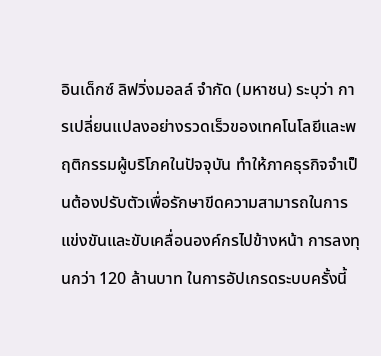อินเด็กซ์ ลิฟวิ่งมอลล์ จำกัด (มหาชน) ระบุว่า การเปลี่ยนแปลงอย่างรวดเร็วของเทคโนโลยีและพฤติกรรมผู้บริโภคในปัจจุบัน ทำให้ภาคธุรกิจจำเป็นต้องปรับตัวเพื่อรักษาขีดความสามารถในการแข่งขันและขับเคลื่อนองค์กรไปข้างหน้า การลงทุนกว่า 120 ล้านบาท ในการอัปเกรดระบบครั้งนี้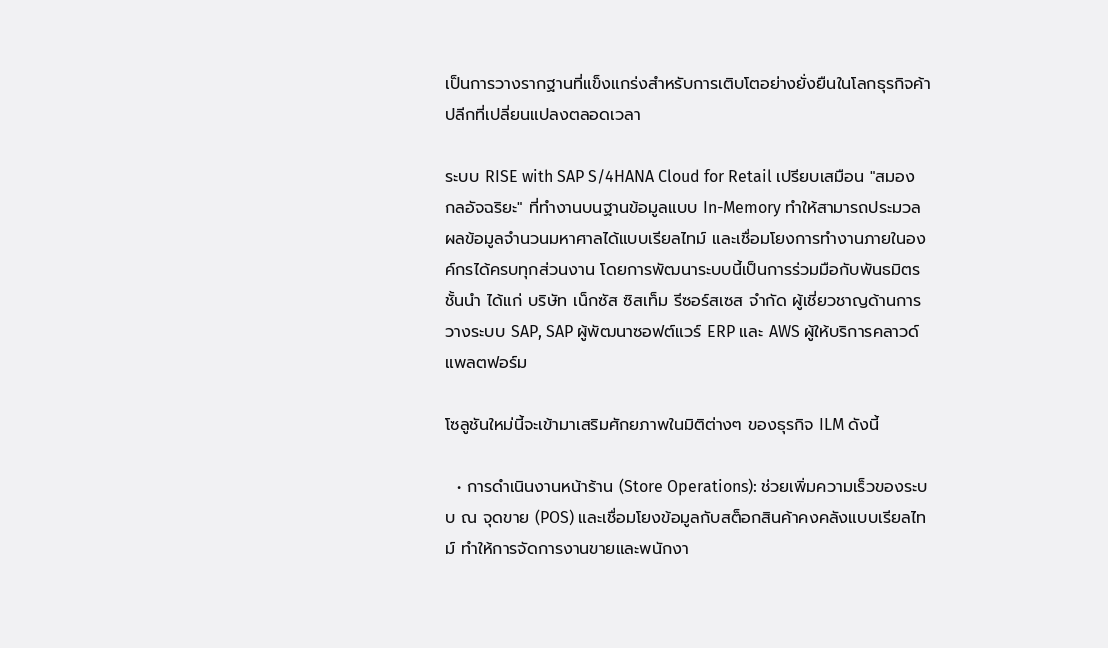เป็นการวางรากฐานที่แข็งแกร่งสำหรับการเติบโตอย่างยั่งยืนในโลกธุรกิจค้าปลีกที่เปลี่ยนแปลงตลอดเวลา

ระบบ RISE with SAP S/4HANA Cloud for Retail เปรียบเสมือน "สมองกลอัจฉริยะ" ที่ทำงานบนฐานข้อมูลแบบ In-Memory ทำให้สามารถประมวลผลข้อมูลจำนวนมหาศาลได้แบบเรียลไทม์ และเชื่อมโยงการทำงานภายในองค์กรได้ครบทุกส่วนงาน โดยการพัฒนาระบบนี้เป็นการร่วมมือกับพันธมิตรชั้นนำ ได้แก่ บริษัท เน็กซัส ซิสเท็ม รีซอร์สเซส จำกัด ผู้เชี่ยวชาญด้านการวางระบบ SAP, SAP ผู้พัฒนาซอฟต์แวร์ ERP และ AWS ผู้ให้บริการคลาวด์แพลตฟอร์ม

โซลูชันใหม่นี้จะเข้ามาเสริมศักยภาพในมิติต่างๆ ของธุรกิจ ILM ดังนี้

  • การดำเนินงานหน้าร้าน (Store Operations): ช่วยเพิ่มความเร็วของระบบ ณ จุดขาย (POS) และเชื่อมโยงข้อมูลกับสต็อกสินค้าคงคลังแบบเรียลไทม์ ทำให้การจัดการงานขายและพนักงา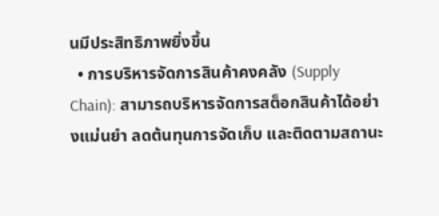นมีประสิทธิภาพยิ่งขึ้น
  • การบริหารจัดการสินค้าคงคลัง (Supply Chain): สามารถบริหารจัดการสต็อกสินค้าได้อย่างแม่นยำ ลดต้นทุนการจัดเก็บ และติดตามสถานะ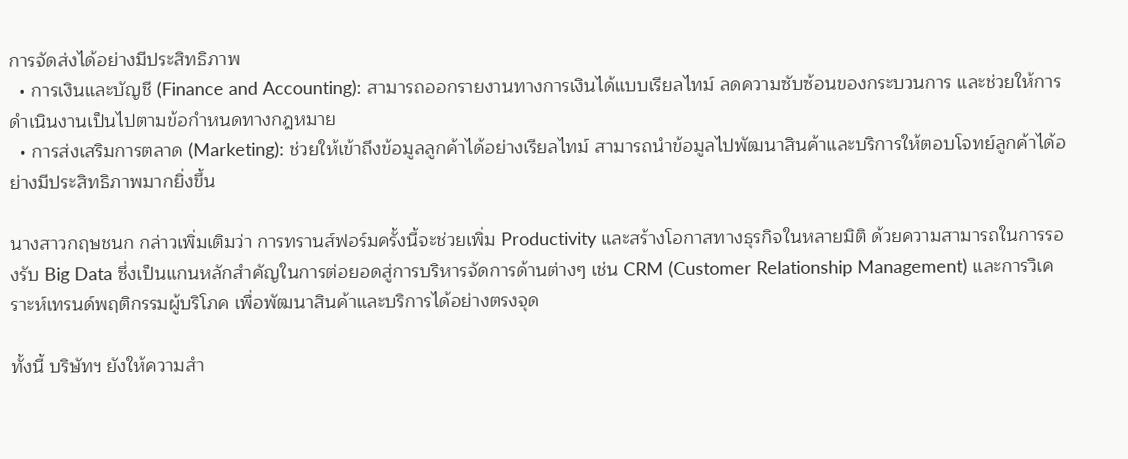การจัดส่งได้อย่างมีประสิทธิภาพ
  • การเงินและบัญชี (Finance and Accounting): สามารถออกรายงานทางการเงินได้แบบเรียลไทม์ ลดความซับซ้อนของกระบวนการ และช่วยให้การดำเนินงานเป็นไปตามข้อกำหนดทางกฎหมาย
  • การส่งเสริมการตลาด (Marketing): ช่วยให้เข้าถึงข้อมูลลูกค้าได้อย่างเรียลไทม์ สามารถนำข้อมูลไปพัฒนาสินค้าและบริการให้ตอบโจทย์ลูกค้าได้อย่างมีประสิทธิภาพมากยิ่งขึ้น

นางสาวกฤษชนก กล่าวเพิ่มเติมว่า การทรานส์ฟอร์มครั้งนี้จะช่วยเพิ่ม Productivity และสร้างโอกาสทางธุรกิจในหลายมิติ ด้วยความสามารถในการรองรับ Big Data ซึ่งเป็นแกนหลักสำคัญในการต่อยอดสู่การบริหารจัดการด้านต่างๆ เช่น CRM (Customer Relationship Management) และการวิเคราะห์เทรนด์พฤติกรรมผู้บริโภค เพื่อพัฒนาสินค้าและบริการได้อย่างตรงจุด

ทั้งนี้ บริษัทฯ ยังให้ความสำ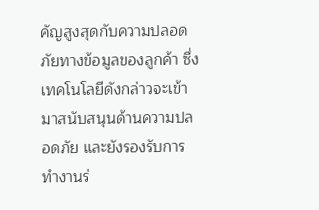คัญสูงสุดกับความปลอดภัยทางข้อมูลของลูกค้า ซึ่งเทคโนโลยีดังกล่าวจะเข้ามาสนับสนุนด้านความปลอดภัย และยังรองรับการทำงานร่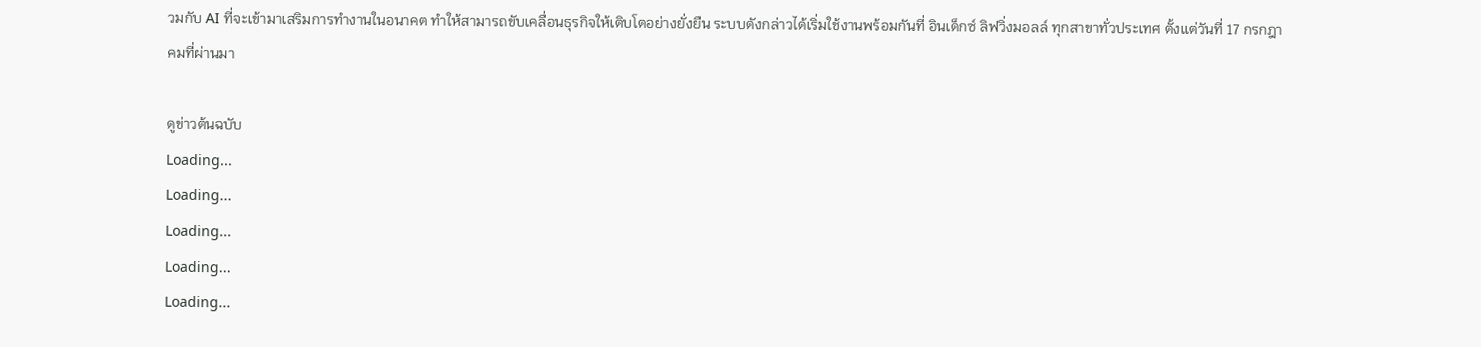วมกับ AI ที่จะเข้ามาเสริมการทำงานในอนาคต ทำให้สามารถขับเคลื่อนธุรกิจให้เติบโตอย่างยั่งยืน ระบบดังกล่าวได้เริ่มใช้งานพร้อมกันที่ อินเด็กซ์ ลิฟวิ่งมอลล์ ทุกสาขาทั่วประเทศ ตั้งแต่วันที่ 17 กรกฎาคมที่ผ่านมา

ดูข่าวต้นฉบับ
Loading...
Loading...
Loading...
Loading...
Loading...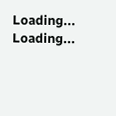Loading...
Loading...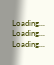Loading...
Loading...
Loading...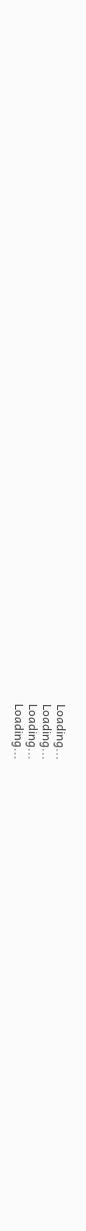Loading...
Loading...
Loading...
Loading...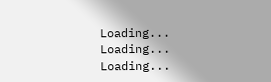Loading...
Loading...
Loading...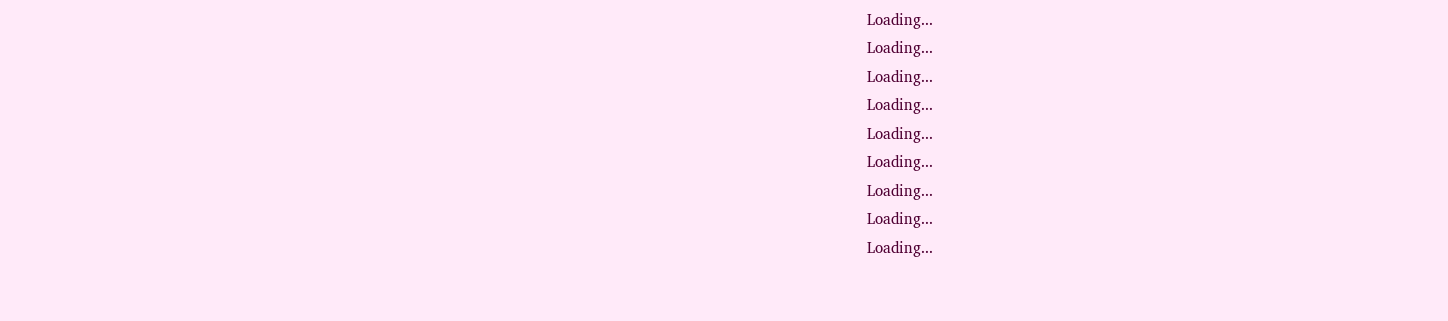Loading...
Loading...
Loading...
Loading...
Loading...
Loading...
Loading...
Loading...
Loading...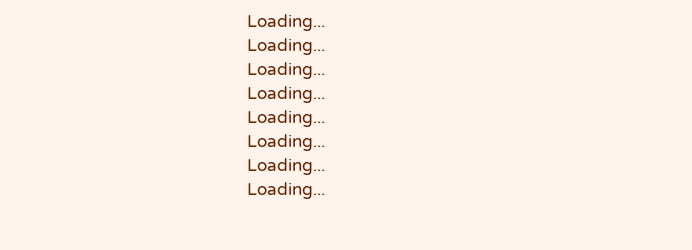Loading...
Loading...
Loading...
Loading...
Loading...
Loading...
Loading...
Loading...